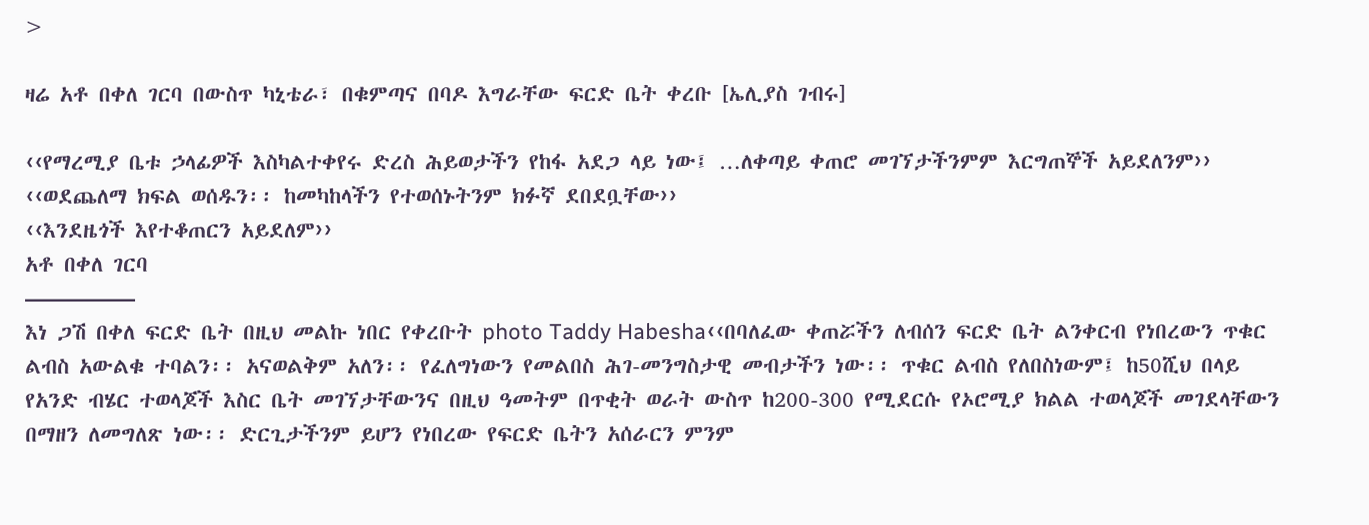>

ዛሬ አቶ በቀለ ገርባ በውስጥ ካኒቴራ፣ በቁምጣና በባዶ እግራቸው ፍርድ ቤት ቀረቡ [ኤሊያስ ገብሩ]

‹‹የማረሚያ ቤቱ ኃላፊዎች እስካልተቀየሩ ድረስ ሕይወታችን የከፋ አደጋ ላይ ነው፤ …ለቀጣይ ቀጠሮ መገኘታችንምም እርግጠኞች አይደለንም››
‹‹ወደጨለማ ክፍል ወሰዱን፡፡ ከመካከላችን የተወሰኑትንም ክፉኛ ደበደቧቸው››
‹‹እንደዜጎች እየተቆጠርን አይደለም››
አቶ በቀለ ገርባ
—————
እነ ጋሽ በቀለ ፍርድ ቤት በዚህ መልኩ ነበር የቀረቡት photo Taddy Habesha‹‹በባለፈው ቀጠሯችን ለብሰን ፍርድ ቤት ልንቀርብ የነበረውን ጥቁር ልብስ አውልቁ ተባልን፡፡ አናወልቅም አለን፡፡ የፈለግነውን የመልበስ ሕገ-መንግስታዊ መብታችን ነው፡፡ ጥቁር ልብስ የለበስነውም፤ ከ50ሺህ በላይ የአንድ ብሄር ተወላጆች እስር ቤት መገኘታቸውንና በዚህ ዓመትም በጥቂት ወራት ውስጥ ከ200-300 የሚደርሱ የኦሮሚያ ክልል ተወላጆች መገደላቸውን በማዘን ለመግለጽ ነው፡፡ ድርጊታችንም ይሆን የነበረው የፍርድ ቤትን አሰራርን ምንም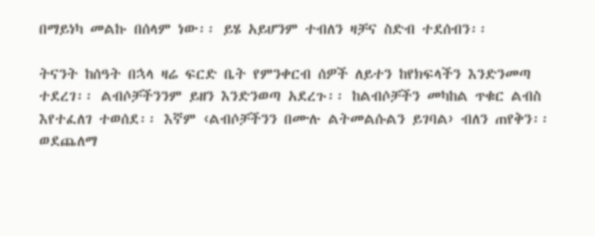በማይነካ መልኩ በሰላም ነው፡፡ ይሄ አይሆንም ተብለን ዛቻና ስድብ ተደሰብን፡፡

ትናንት ከሰዓት በኋላ ዛሬ ፍርድ ቤት የምንቀርብ ሰዎች ለይተን ከየክፍላችን እንድንመጣ ተደረገ፡፡ ልብሶቻችንንም ይዘን እንድንወጣ አደረጉ፡፡ ከልብሶቻችን መካከል ጥቁር ልብስ እየተፈለገ ተወሰደ፡፡ እኛም ‹ልብሶቻችንን በሙሉ ልትመልሱልን ይገባል› ብለን ጠየቅን፡፡ ወደጨለማ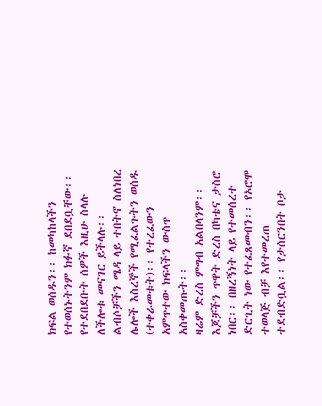ክፍል ወሰዱን፡፡ ከመካከላችን የተወሰኑትንም ክፉኛ ደበደቧቸው፡፡ የተደበደቡት ሰዎች እዚሁ ስላሉ ለችሎቱ መናገር ይችላሉ፡፡ ልብሶቻችን ሜዳ ላይ ተበትኖ ስለነበረ ሌሎች እስረኞች የሚፈልጉትን ወሰዱ (ተቀራመቱት)፡፡ የተረፈውን አምጥተው ክፍላችን ውስጥ አስቀመጡት፡፡
ዛሬም ድረስ ምግብ አልበላንም፡፡ እጆቻችን ጥዋት ድረስ በካቴና ታስሮ ነበር፡፡ በዘረኝነት ላይ የተመሰረተ ድርጊት ነው የተፈጸመብን፡፡ የኦሮሞ ተወላጅ ብቻ እየተመረጠ ተደብድቧል፡፡ የታሰርንበት ቦታ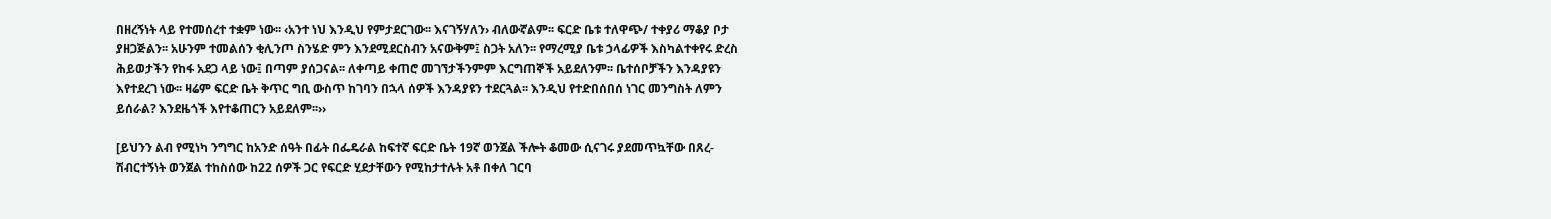በዘረኝነት ላይ የተመሰረተ ተቋም ነው፡፡ ‹አንተ ነህ እንዲህ የምታደርገው፡፡ እናገኝሃለን› ብለውኛልም፡፡ ፍርድ ቤቱ ተለዋጭ/ ተቀያሪ ማቆያ ቦታ ያዘጋጅልን፡፡ አሁንም ተመልሰን ቂሊንጦ ስንሄድ ምን እንደሚደርስብን አናውቅም፤ ስጋት አለን፡፡ የማረሚያ ቤቱ ኃላፊዎች እስካልተቀየሩ ድረስ ሕይወታችን የከፋ አደጋ ላይ ነው፤ በጣም ያሰጋናል፡፡ ለቀጣይ ቀጠሮ መገኘታችንምም እርግጠኞች አይደለንም፡፡ ቤተሰቦቻችን እንዳያዩን እየተደረገ ነው፡፡ ዛሬም ፍርድ ቤት ቅጥር ግቢ ውስጥ ከገባን በኋላ ሰዎች እንዳያዩን ተደርጓል፡፡ እንዲህ የተድበሰበሰ ነገር መንግስት ለምን ይሰራል? እንደዜጎች እየተቆጠርን አይደለም፡፡››

[ይህንን ልብ የሚነካ ንግግር ከአንድ ሰዓት በፊት በፌዴራል ከፍተኛ ፍርድ ቤት 19ኛ ወንጀል ችሎት ቆመው ሲናገሩ ያደመጥኳቸው በጸረ-ሽብርተኝነት ወንጀል ተከስሰው ከ22 ሰዎች ጋር የፍርድ ሂደታቸውን የሚከታተሉት አቶ በቀለ ገርባ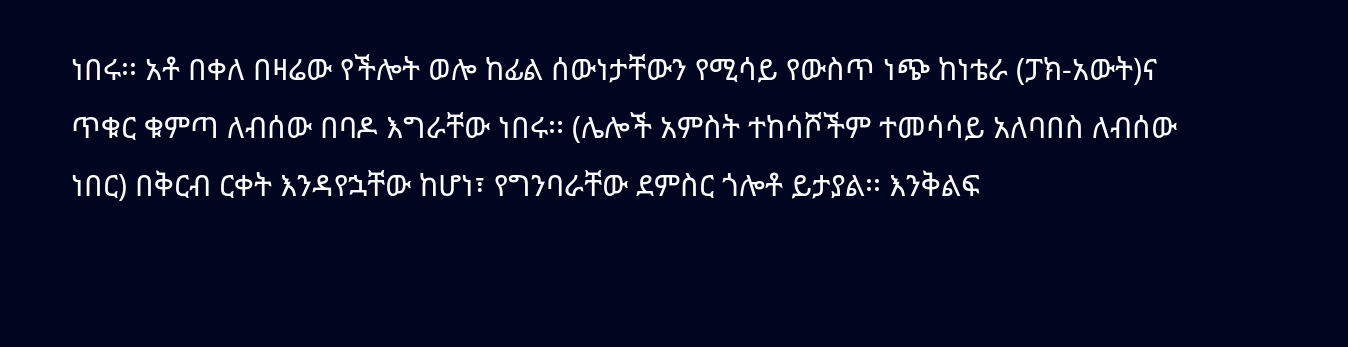ነበሩ፡፡ አቶ በቀለ በዛሬው የችሎት ወሎ ከፊል ሰውነታቸውን የሚሳይ የውስጥ ነጭ ከነቴራ (ፓክ-አውት)ና ጥቁር ቁምጣ ለብሰው በባዶ እግራቸው ነበሩ፡፡ (ሌሎች አምስት ተከሳሾችም ተመሳሳይ አለባበስ ለብሰው ነበር) በቅርብ ርቀት እንዳየኋቸው ከሆነ፣ የግንባራቸው ደምስር ጎሎቶ ይታያል፡፡ እንቅልፍ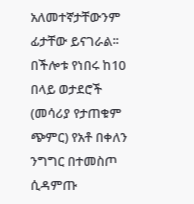አለመተኛታቸውንም ፊታቸው ይናገራል፡፡ በችሎቱ የነበሩ ከ10 በላይ ወታደሮች (መሳሪያ የታጠቁም ጭምር) የአቶ በቀለን ንግግር በተመስጦ ሲዳምጡ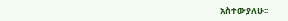አስተውያለሁ፡፡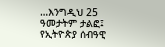…እንግዲህ 25 ዓመታትም ታልፎ፤ የኢትዮጵያ ሰብዓዊ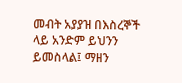መብት አያያዝ በእስረኞች ላይ አንድም ይህንን ይመስላል፤ ማዘን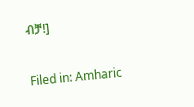ብቻ!]

Filed in: Amharic